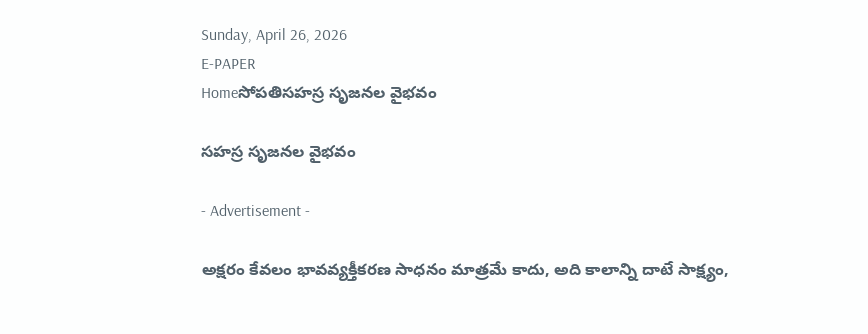Sunday, April 26, 2026
E-PAPER
Homeసోపతిసహస్ర సృజనల వైభవం

సహస్ర సృజనల వైభవం

- Advertisement -

అక్షరం కేవలం భావవ్యక్తీకరణ సాధనం మాత్రమే కాదు, అది కాలాన్ని దాటే సాక్ష్యం,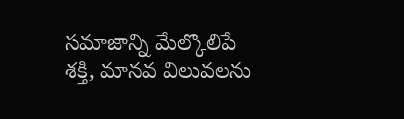సమాజాన్ని మేల్కొలిపే శక్తి, మానవ విలువలను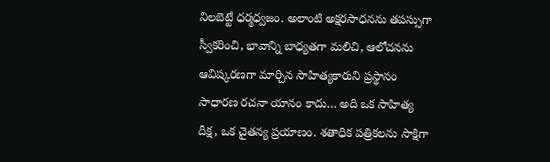నిలబెట్టే ధర్మధ్వజం. అలాంటి అక్షరసాధనను తపస్సుగా స్వీకరించి, భావాన్ని బాధ్యతగా మలిచి, ఆలోచనను ఆవిష్కరణగా మార్చిన సాహిత్యకారుని ప్రస్థానం సాధారణ రచనా యానం కాదు… అది ఒక సాహిత్య దీక్ష, ఒక చైతన్య ప్రయాణం. శతాధిక పత్రికలను సాక్షిగా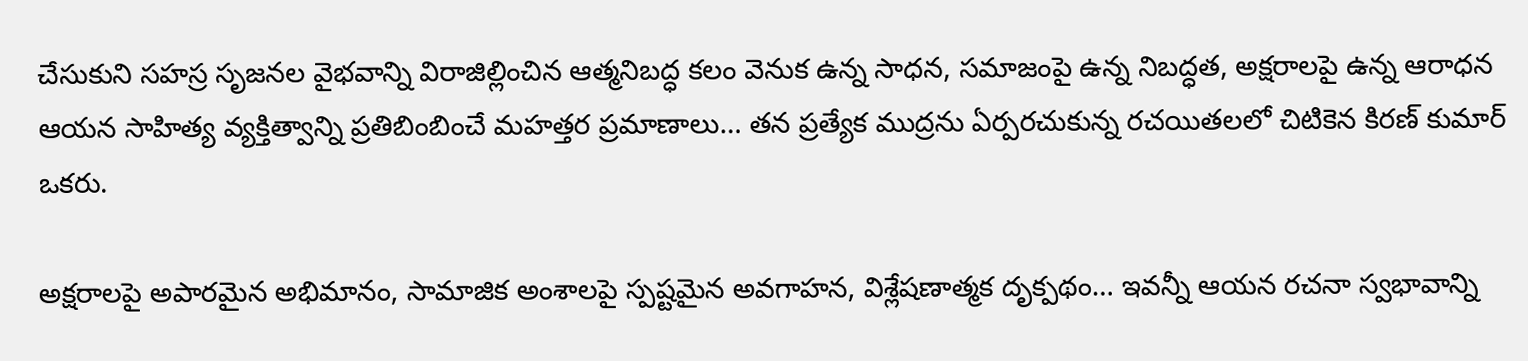చేసుకుని సహస్ర సృజనల వైభవాన్ని విరాజిల్లించిన ఆత్మనిబద్ధ కలం వెనుక ఉన్న సాధన, సమాజంపై ఉన్న నిబద్ధత, అక్షరాలపై ఉన్న ఆరాధన ఆయన సాహిత్య వ్యక్తిత్వాన్ని ప్రతిబింబించే మహత్తర ప్రమాణాలు… తన ప్రత్యేక ముద్రను ఏర్పరచుకున్న రచయితలలో చిటికెన కిరణ్‌ కుమార్‌ ఒకరు.

అక్షరాలపై అపారమైన అభిమానం, సామాజిక అంశాలపై స్పష్టమైన అవగాహన, విశ్లేషణాత్మక దృక్పథం… ఇవన్నీ ఆయన రచనా స్వభావాన్ని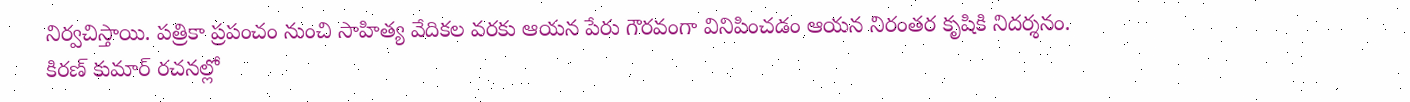నిర్వచిస్తాయి. పత్రికా ప్రపంచం నుంచి సాహిత్య వేదికల వరకు ఆయన పేరు గౌరవంగా వినిపించడం ఆయన నిరంతర కృషికి నిదర్శనం.
కిరణ్‌ కుమార్‌ రచనల్లో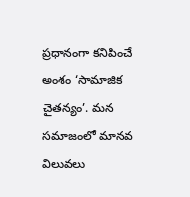ప్రధానంగా కనిపించే అంశం ‘సామాజిక చైతన్యం’. మన సమాజంలో మానవ విలువలు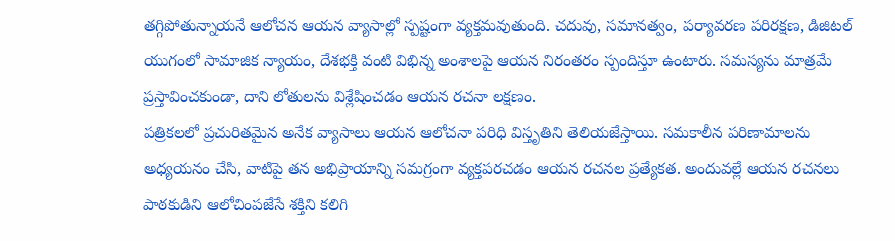తగ్గిపోతున్నాయనే ఆలోచన ఆయన వ్యాసాల్లో స్పష్టంగా వ్యక్తమవుతుంది. చదువు, సమానత్వం, పర్యావరణ పరిరక్షణ, డిజిటల్‌ యుగంలో సామాజిక న్యాయం, దేశభక్తి వంటి విభిన్న అంశాలపై ఆయన నిరంతరం స్పందిస్తూ ఉంటారు. సమస్యను మాత్రమే ప్రస్తావించకుండా, దాని లోతులను విశ్లేషించడం ఆయన రచనా లక్షణం.
పత్రికలలో ప్రచురితమైన అనేక వ్యాసాలు ఆయన ఆలోచనా పరిధి విస్తృతిని తెలియజేస్తాయి. సమకాలీన పరిణామాలను అధ్యయనం చేసి, వాటిపై తన అభిప్రాయాన్ని సమగ్రంగా వ్యక్తపరచడం ఆయన రచనల ప్రత్యేకత. అందువల్లే ఆయన రచనలు పాఠకుడిని ఆలోచింపజేసే శక్తిని కలిగి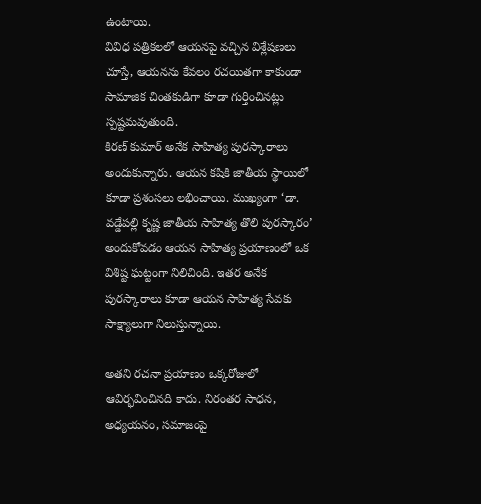ఉంటాయి.
వివిధ పత్రికలలో ఆయనపై వచ్చిన విశ్లేషణలు చూస్తే, ఆయనను కేవలం రచయితగా కాకుండా సామాజిక చింతకుడిగా కూడా గుర్తించినట్లు స్పష్టమవుతుంది.
కిరణ్‌ కుమార్‌ అనేక సాహిత్య పురస్కారాలు అందుకున్నారు. ఆయన కషికి జాతీయ స్థాయిలో కూడా ప్రశంసలు లభించాయి. ముఖ్యంగా ‘డా. వడ్డేపల్లి కృష్ణ జాతీయ సాహిత్య తొలి పురస్కారం’ అందుకోవడం ఆయన సాహిత్య ప్రయాణంలో ఒక విశిష్ట ఘట్టంగా నిలిచింది. ఇతర అనేక పురస్కారాలు కూడా ఆయన సాహిత్య సేవకు సాక్ష్యాలుగా నిలుస్తున్నాయి.

అతని రచనా ప్రయాణం ఒక్కరోజులో ఆవిర్భవించినది కాదు. నిరంతర సాధన, అధ్యయనం, సమాజంపై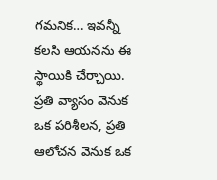గమనిక… ఇవన్నీ కలసి ఆయనను ఈ స్థాయికి చేర్చాయి. ప్రతి వ్యాసం వెనుక ఒక పరిశీలన, ప్రతి ఆలోచన వెనుక ఒక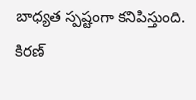బాధ్యత స్పష్టంగా కనిపిస్తుంది.
కిరణ్‌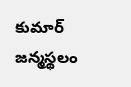కుమార్‌ జన్మస్థలం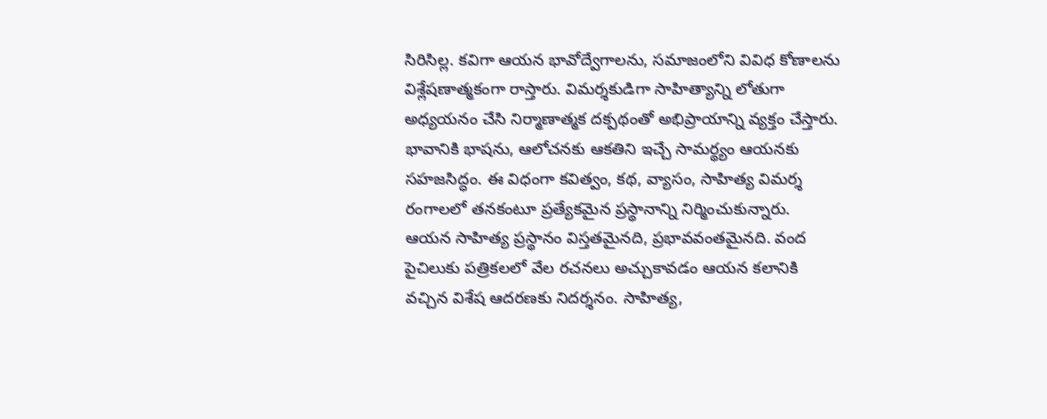సిరిసిల్ల. కవిగా ఆయన భావోద్వేగాలను, సమాజంలోని వివిధ కోణాలను విశ్లేషణాత్మకంగా రాస్తారు. విమర్శకుడిగా సాహిత్యాన్ని లోతుగా అధ్యయనం చేసి నిర్మాణాత్మక దక్పథంతో అభిప్రాయాన్ని వ్యక్తం చేస్తారు. భావానికి భాషను, ఆలోచనకు ఆకతిని ఇచ్చే సామర్థ్యం ఆయనకు సహజసిద్ధం. ఈ విధంగా కవిత్వం, కథ, వ్యాసం, సాహిత్య విమర్శ రంగాలలో తనకంటూ ప్రత్యేకమైన ప్రస్థానాన్ని నిర్మించుకున్నారు.
ఆయన సాహిత్య ప్రస్థానం విస్తతమైనది, ప్రభావవంతమైనది. వంద పైచిలుకు పత్రికలలో వేల రచనలు అచ్చుకావడం ఆయన కలానికి వచ్చిన విశేష ఆదరణకు నిదర్శనం. సాహిత్య,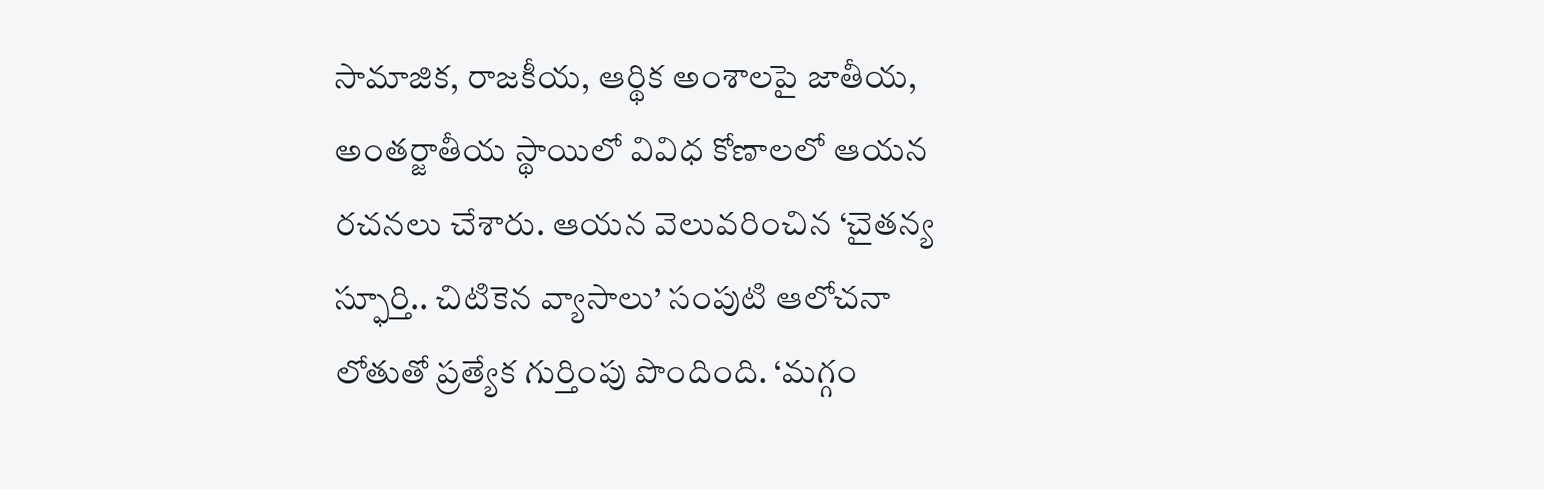సామాజిక, రాజకీయ, ఆర్థిక అంశాలపై జాతీయ, అంతర్జాతీయ స్థాయిలో వివిధ కోణాలలో ఆయన రచనలు చేశారు. ఆయన వెలువరించిన ‘చైతన్య స్ఫూర్తి.. చిటికెన వ్యాసాలు’ సంపుటి ఆలోచనా లోతుతో ప్రత్యేక గుర్తింపు పొందింది. ‘మగ్గం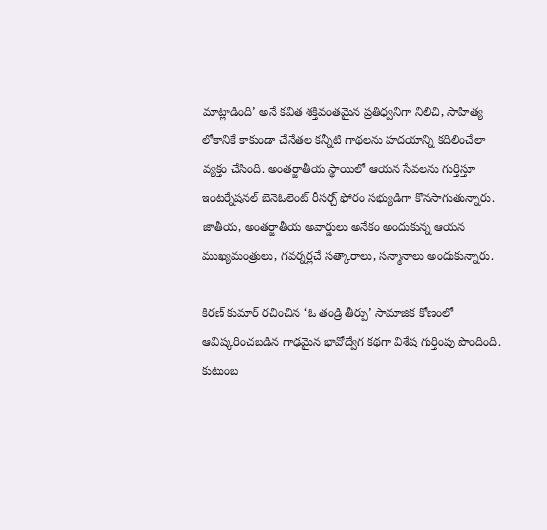మాట్లాడింది’ అనే కవిత శక్తివంతమైన ప్రతిధ్వనిగా నిలిచి, సాహిత్య లోకానికే కాకుండా చేనేతల కన్నీటి గాథలను హదయాన్ని కదిలించేలా వ్యక్తం చేసింది. అంతర్జాతీయ స్థాయిలో ఆయన సేవలను గుర్తిస్తూ ఇంటర్నేషనల్‌ బెనెఓలెంట్‌ రీసర్చ్‌ ఫోరం సభ్యుడిగా కొనసాగుతున్నారు. జాతీయ, అంతర్జాతీయ అవార్డులు అనేకం అందుకున్న ఆయన ముఖ్యమంత్రులు, గవర్నర్లచే సత్కారాలు, సన్మానాలు అందుకున్నారు.

కిరణ్‌ కుమార్‌ రచించిన ‘ఓ తండ్రి తీర్పు’ సామాజిక కోణంలో ఆవిష్కరించబడిన గాఢమైన భావోద్వేగ కథగా విశేష గుర్తింపు పొందింది. కుటుంబ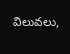విలువలు,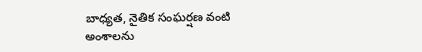బాధ్యత, నైతిక సంఘర్షణ వంటి అంశాలను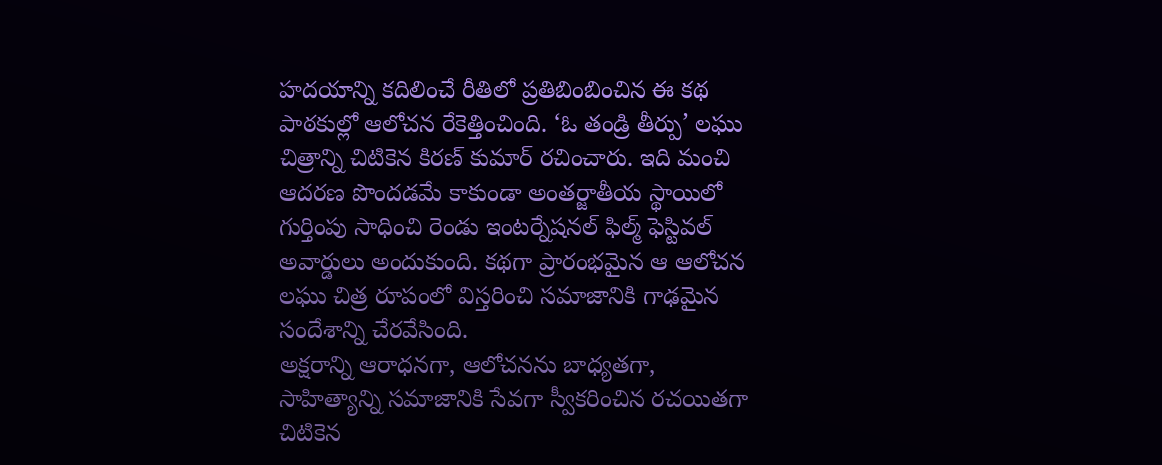హదయాన్ని కదిలించే రీతిలో ప్రతిబింబించిన ఈ కథ పాఠకుల్లో ఆలోచన రేకెత్తించింది. ‘ఓ తండ్రి తీర్పు’ లఘు చిత్రాన్ని చిటికెన కిరణ్‌ కుమార్‌ రచించారు. ఇది మంచి ఆదరణ పొందడమే కాకుండా అంతర్జాతీయ స్థాయిలో గుర్తింపు సాధించి రెండు ఇంటర్నేషనల్‌ ఫిల్మ్‌ ఫెస్టివల్‌ అవార్డులు అందుకుంది. కథగా ప్రారంభమైన ఆ ఆలోచన లఘు చిత్ర రూపంలో విస్తరించి సమాజానికి గాఢమైన సందేశాన్ని చేరవేసింది.
అక్షరాన్ని ఆరాధనగా, ఆలోచనను బాధ్యతగా, సాహిత్యాన్ని సమాజానికి సేవగా స్వీకరించిన రచయితగా చిటికెన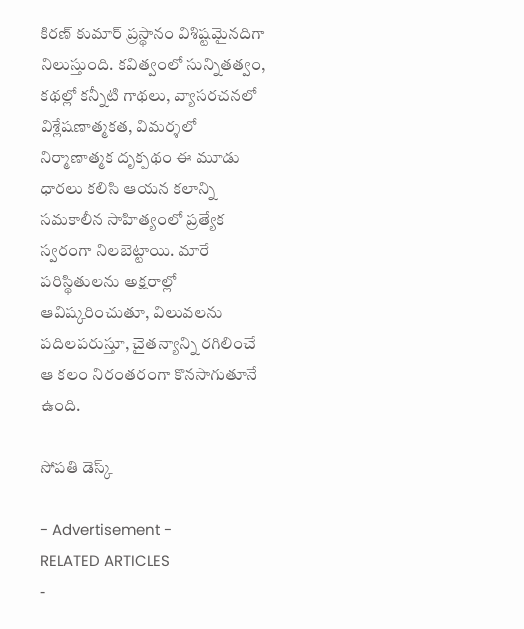కిరణ్‌ కుమార్‌ ప్రస్థానం విశిష్టమైనదిగా నిలుస్తుంది. కవిత్వంలో సున్నితత్వం, కథల్లో కన్నీటి గాథలు, వ్యాసరచనలో విశ్లేషణాత్మకత, విమర్శలో నిర్మాణాత్మక దృక్పథం ఈ మూడు ధారలు కలిసి ఆయన కలాన్ని సమకాలీన సాహిత్యంలో ప్రత్యేక స్వరంగా నిలబెట్టాయి. మారే పరిస్థితులను అక్షరాల్లో ఆవిష్కరించుతూ, విలువలను పదిలపరుస్తూ, చైతన్యాన్ని రగిలించే ఆ కలం నిరంతరంగా కొనసాగుతూనే ఉంది.

సోపతి డెస్క్‌

- Advertisement -
RELATED ARTICLES
-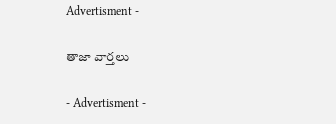Advertisment -

తాజా వార్తలు

- Advertisment -